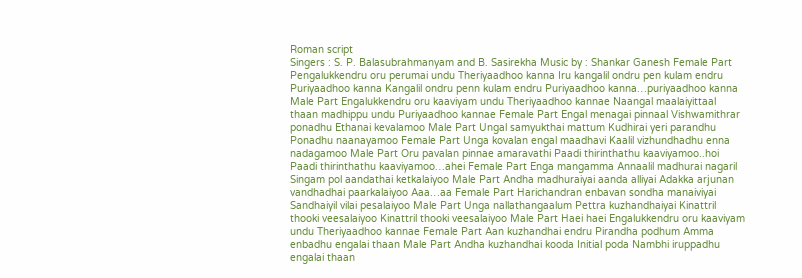Roman script
Singers : S. P. Balasubrahmanyam and B. Sasirekha Music by : Shankar Ganesh Female Part Pengalukkendru oru perumai undu Theriyaadhoo kanna Iru kangalil ondru pen kulam endru Puriyaadhoo kanna Kangalil ondru penn kulam endru Puriyaadhoo kanna…puriyaadhoo kanna Male Part Engalukkendru oru kaaviyam undu Theriyaadhoo kannae Naangal maalaiyittaal thaan madhippu undu Puriyaadhoo kannae Female Part Engal menagai pinnaal Vishwamithrar ponadhu Ethanai kevalamoo Male Part Ungal samyukthai mattum Kudhirai yeri parandhu Ponadhu naanayamoo Female Part Unga kovalan engal maadhavi Kaalil vizhundhadhu enna nadagamoo Male Part Oru pavalan pinnae amaravathi Paadi thirinthathu kaaviyamoo..hoi Paadi thirinthathu kaaviyamoo…ahei Female Part Enga mangamma Annaalil madhurai nagaril Singam pol aandathai ketkalaiyoo Male Part Andha madhuraiyai aanda alliyai Adakka arjunan vandhadhai paarkalaiyoo Aaa…aa Female Part Harichandran enbavan sondha manaiviyai Sandhaiyil vilai pesalaiyoo Male Part Unga nallathangaalum Pettra kuzhandhaiyai Kinattril thooki veesalaiyoo Kinattril thooki veesalaiyoo Male Part Haei haei Engalukkendru oru kaaviyam undu Theriyaadhoo kannae Female Part Aan kuzhandhai endru Pirandha podhum Amma enbadhu engalai thaan Male Part Andha kuzhandhai kooda Initial poda Nambhi iruppadhu engalai thaan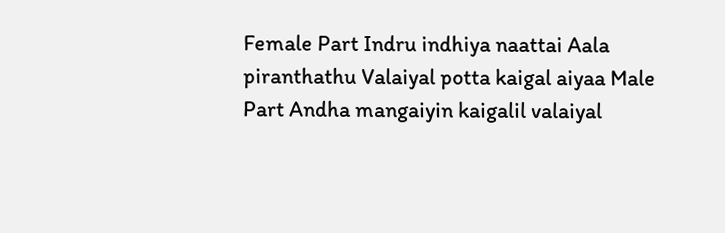Female Part Indru indhiya naattai Aala piranthathu Valaiyal potta kaigal aiyaa Male Part Andha mangaiyin kaigalil valaiyal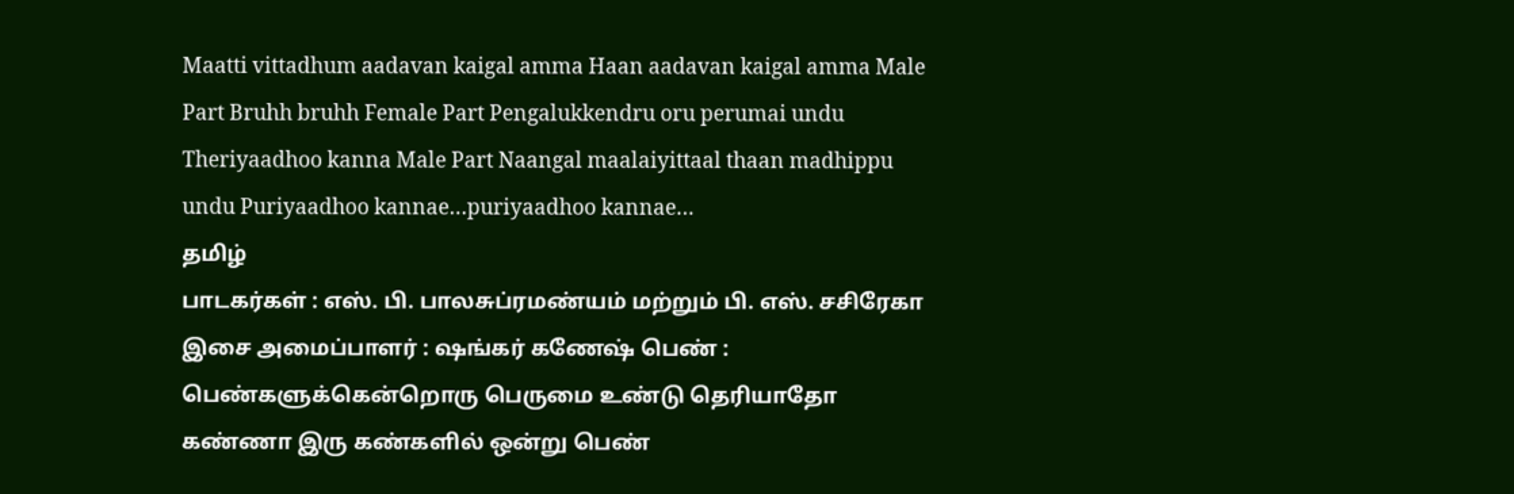Maatti vittadhum aadavan kaigal amma Haan aadavan kaigal amma Male Part Bruhh bruhh Female Part Pengalukkendru oru perumai undu Theriyaadhoo kanna Male Part Naangal maalaiyittaal thaan madhippu undu Puriyaadhoo kannae…puriyaadhoo kannae…
தமிழ்
பாடகர்கள் : எஸ். பி. பாலசுப்ரமண்யம் மற்றும் பி. எஸ். சசிரேகா இசை அமைப்பாளர் : ஷங்கர் கணேஷ் பெண் : பெண்களுக்கென்றொரு பெருமை உண்டு தெரியாதோ கண்ணா இரு கண்களில் ஒன்று பெண்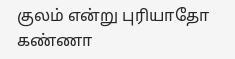குலம் என்று புரியாதோ கண்ணா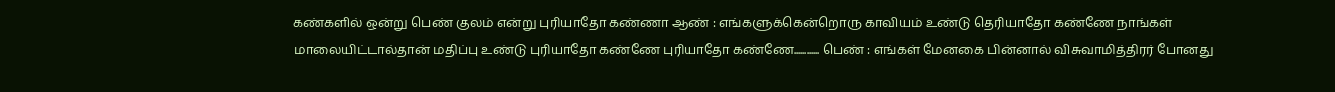கண்களில் ஒன்று பெண் குலம் என்று புரியாதோ கண்ணா ஆண் : எங்களுக்கென்றொரு காவியம் உண்டு தெரியாதோ கண்ணே நாங்கள் மாலையிட்டால்தான் மதிப்பு உண்டு புரியாதோ கண்ணே புரியாதோ கண்ணே............ பெண் : எங்கள் மேனகை பின்னால் விசுவாமித்திரர் போனது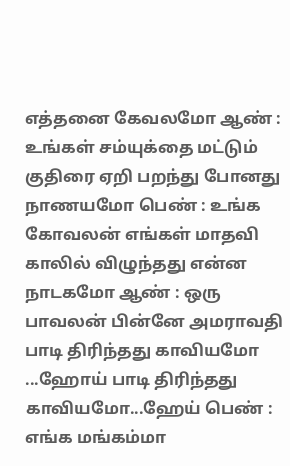எத்தனை கேவலமோ ஆண் : உங்கள் சம்யுக்தை மட்டும் குதிரை ஏறி பறந்து போனது நாணயமோ பெண் : உங்க கோவலன் எங்கள் மாதவி காலில் விழுந்தது என்ன நாடகமோ ஆண் : ஒரு பாவலன் பின்னே அமராவதி பாடி திரிந்தது காவியமோ ...ஹோய் பாடி திரிந்தது காவியமோ...ஹேய் பெண் : எங்க மங்கம்மா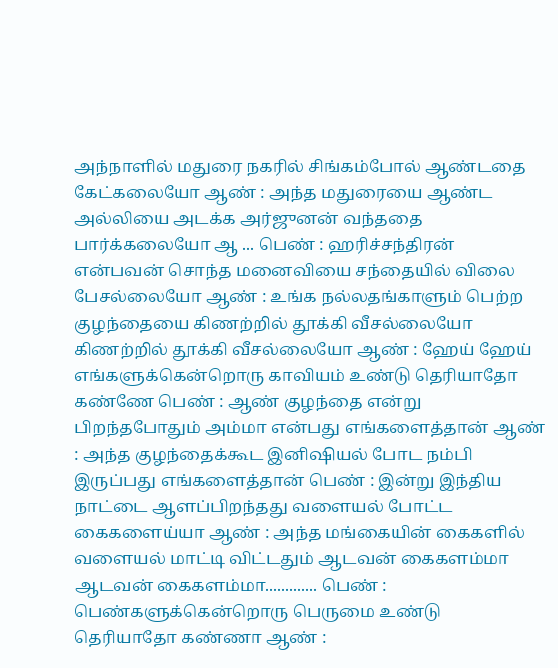அந்நாளில் மதுரை நகரில் சிங்கம்போல் ஆண்டதை கேட்கலையோ ஆண் : அந்த மதுரையை ஆண்ட அல்லியை அடக்க அர்ஜுனன் வந்ததை பார்க்கலையோ ஆ ... பெண் : ஹரிச்சந்திரன் என்பவன் சொந்த மனைவியை சந்தையில் விலை பேசல்லையோ ஆண் : உங்க நல்லதங்காளும் பெற்ற குழந்தையை கிணற்றில் தூக்கி வீசல்லையோ கிணற்றில் தூக்கி வீசல்லையோ ஆண் : ஹேய் ஹேய் எங்களுக்கென்றொரு காவியம் உண்டு தெரியாதோ கண்ணே பெண் : ஆண் குழந்தை என்று பிறந்தபோதும் அம்மா என்பது எங்களைத்தான் ஆண் : அந்த குழந்தைக்கூட இனிஷியல் போட நம்பி இருப்பது எங்களைத்தான் பெண் : இன்று இந்திய நாட்டை ஆளப்பிறந்தது வளையல் போட்ட கைகளைய்யா ஆண் : அந்த மங்கையின் கைகளில் வளையல் மாட்டி விட்டதும் ஆடவன் கைகளம்மா ஆடவன் கைகளம்மா............. பெண் : பெண்களுக்கென்றொரு பெருமை உண்டு தெரியாதோ கண்ணா ஆண் :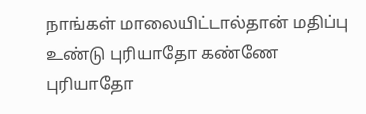நாங்கள் மாலையிட்டால்தான் மதிப்பு உண்டு புரியாதோ கண்ணே புரியாதோ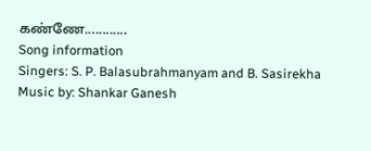கண்ணே............
Song information
Singers: S. P. Balasubrahmanyam and B. Sasirekha
Music by: Shankar Ganesh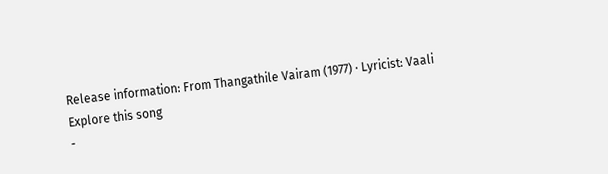Release information: From Thangathile Vairam (1977) · Lyricist: Vaali
Explore this song
-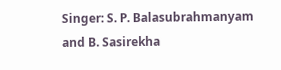Singer: S. P. Balasubrahmanyam and B. Sasirekha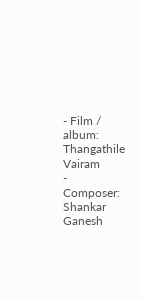- Film / album: Thangathile Vairam
- Composer: Shankar Ganesh